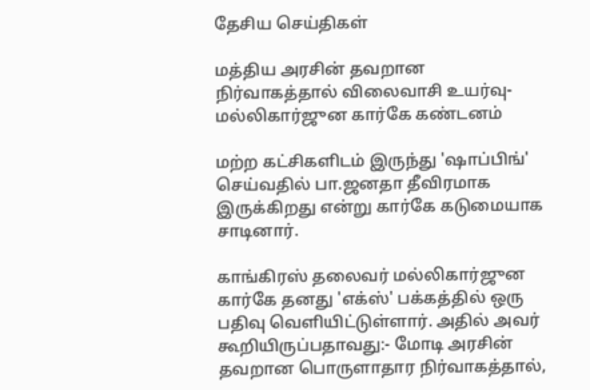தேசிய செய்திகள்

மத்திய அரசின் தவறான நிர்வாகத்தால் விலைவாசி உயர்வு- மல்லிகார்ஜுன கார்கே கண்டனம்

மற்ற கட்சிகளிடம் இருந்து 'ஷாப்பிங்' செய்வதில் பா.ஜனதா தீவிரமாக இருக்கிறது என்று கார்கே கடுமையாக சாடினார்.

காங்கிரஸ் தலைவர் மல்லிகார்ஜுன கார்கே தனது 'எக்ஸ்' பக்கத்தில் ஒரு பதிவு வெளியிட்டுள்ளார். அதில் அவர் கூறியிருப்பதாவது:- மோடி அரசின் தவறான பொருளாதார நிர்வாகத்தால்,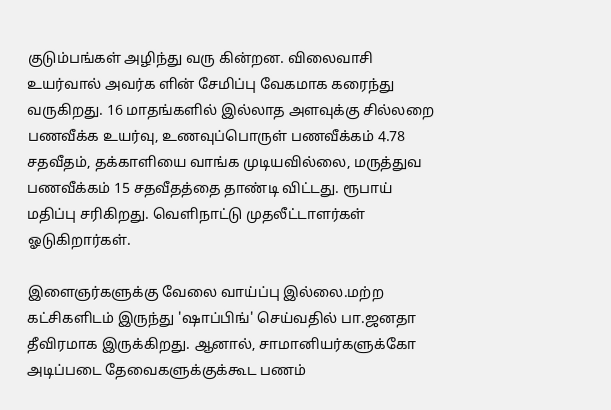குடும்பங்கள் அழிந்து வரு கின்றன. விலைவாசி உயர்வால் அவர்க ளின் சேமிப்பு வேகமாக கரைந்து வருகிறது. 16 மாதங்களில் இல்லாத அளவுக்கு சில்லறை பணவீக்க உயர்வு, உணவுப்பொருள் பணவீக்கம் 4.78 சதவீதம், தக்காளியை வாங்க முடியவில்லை, மருத்துவ பணவீக்கம் 15 சதவீதத்தை தாண்டி விட்டது. ரூபாய் மதிப்பு சரிகிறது. வெளிநாட்டு முதலீட்டாளர்கள் ஓடுகிறார்கள்.

இளைஞர்களுக்கு வேலை வாய்ப்பு இல்லை.மற்ற கட்சிகளிடம் இருந்து 'ஷாப்பிங்' செய்வதில் பா.ஜனதா தீவிரமாக இருக்கிறது. ஆனால், சாமானியர்களுக்கோ அடிப்படை தேவைகளுக்குக்கூட பணம்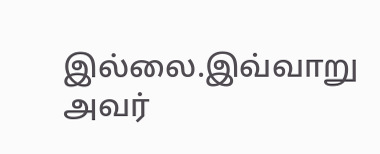இல்லை.இவ்வாறு அவர்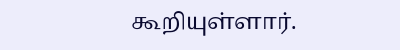கூறியுள்ளார்.